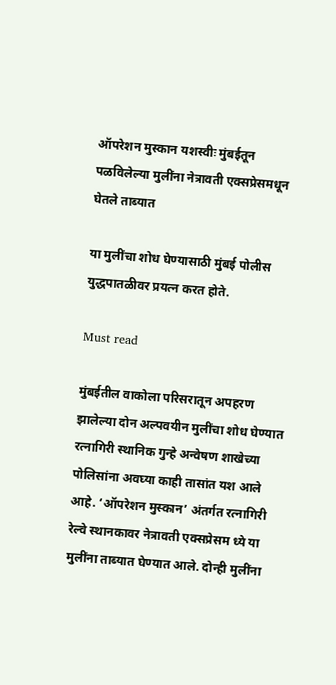ऑपरेशन मुस्कान यशस्वीः मुंबईतून पळविलेल्या मुलींना नेत्रावती एक्सप्रेसमधून घेतले ताब्यात

या मुलींचा शोध घेण्यासाठी मुंबई पोलीस युद्धपातळीवर प्रयत्न करत होते.

Must read

मुंबईतील वाकोला परिसरातून अपहरण झालेल्या दोन अल्पवयीन मुलींचा शोध घेण्यात रत्नागिरी स्थानिक गुन्हे अन्वेषण शाखेच्या पोलिसांना अवघ्या काही तासांत यश आले आहे. ‘ऑपरेशन मुस्कान’ अंतर्गत रत्नागिरी रेल्वे स्थानकावर नेत्रावती एक्सप्रेसम ध्ये या मुलींना ताब्यात घेण्यात आले. दोन्ही मुलींना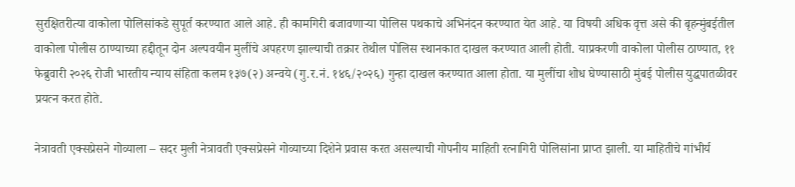सुरक्षितरीत्या वाकोला पोलिसांकडे सुपूर्त करण्यात आले आहे. ही कामगिरी बजावणाऱ्या पोलिस पथकाचे अभिनंदन करण्यात येत आहे. या विषयी अधिक वृत्त असे की बृहन्मुंबईतील वाकोला पोलीस ठाण्याच्या हद्दीतून दोन अल्पवयीन मुलींचे अपहरण झाल्याची तक्रार तेथील पोलिस स्थानकात दाखल करण्यात आली होती. याप्रकरणी वाकोला पोलीस ठाण्यात, ११ फेब्रुवारी २०२६ रोजी भारतीय न्याय संहिता कलम १३७(२) अन्वये (गु.र.नं. १४६/२०२६) गुन्हा दाखल करण्यात आला होता. या मुलींचा शोध घेण्यासाठी मुंबई पोलीस युद्धपातळीवर प्रयत्न करत होते.

नेत्रावती एक्सप्रेसने गोव्याला – सदर मुली नेत्रावती एक्सप्रेसने गोव्याच्या दिशेने प्रवास करत असल्याची गोपनीय माहिती रत्नागिरी पोलिसांना प्राप्त झाली. या माहितीचे गांभीर्य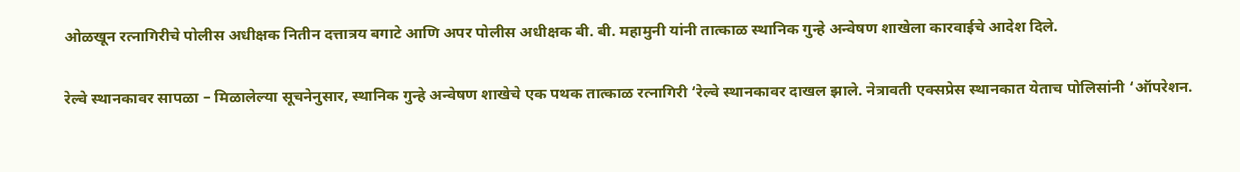ओळखून रत्नागिरीचे पोलीस अधीक्षक नितीन दत्तात्रय बगाटे आणि अपर पोलीस अधीक्षक बी. बी. महामुनी यांनी तात्काळ स्थानिक गुन्हे अन्वेषण शाखेला कारवाईचे आदेश दिले.

रेल्वे स्थानकावर सापळा – मिळालेल्या सूचनेनुसार, स्थानिक गुन्हे अन्वेषण शाखेचे एक पथक तात्काळ रत्नागिरी ‘रेल्वे स्थानकावर दाखल झाले. नेत्रावती एक्सप्रेस स्थानकात येताच पोलिसांनी ‘ऑपरेशन.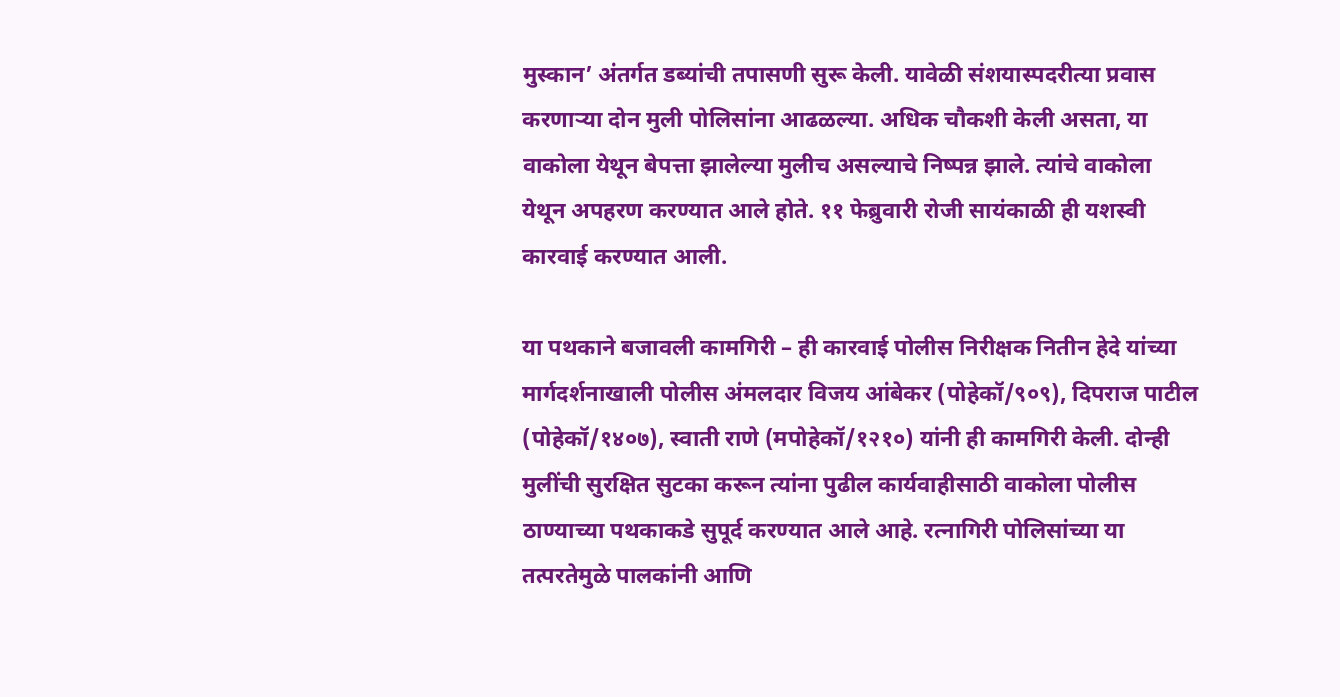मुस्कान’ अंतर्गत डब्यांची तपासणी सुरू केली. यावेळी संशयास्पदरीत्या प्रवास करणाऱ्या दोन मुली पोलिसांना आढळल्या. अधिक चौकशी केली असता, या वाकोला येथून बेपत्ता झालेल्या मुलीच असल्याचे निष्पन्न झाले. त्यांचे वाकोला येथून अपहरण करण्यात आले होते. ११ फेब्रुवारी रोजी सायंकाळी ही यशस्वी कारवाई करण्यात आली.

या पथकाने बजावली कामगिरी – ही कारवाई पोलीस निरीक्षक नितीन हेदे यांच्या मार्गदर्शनाखाली पोलीस अंमलदार विजय आंबेकर (पोहेकॉ/९०९), दिपराज पाटील (पोहेकॉ/१४०७), स्वाती राणे (मपोहेकॉ/१२१०) यांनी ही कामगिरी केली. दोन्ही मुलींची सुरक्षित सुटका करून त्यांना पुढील कार्यवाहीसाठी वाकोला पोलीस ठाण्याच्या पथकाकडे सुपूर्द करण्यात आले आहे. रत्नागिरी पोलिसांच्या या तत्परतेमुळे पालकांनी आणि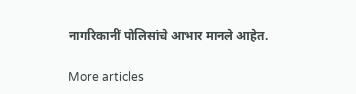नागरिकानीं पोलिसांचे आभार मानले आहेत.

More articles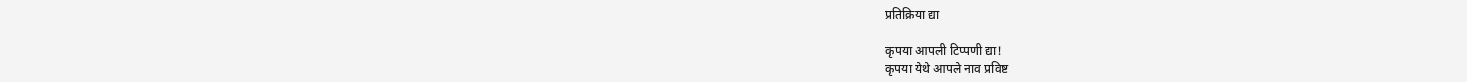प्रतिक्रिया द्या

कृपया आपली टिप्पणी द्या!
कृपया येथे आपले नाव प्रविष्ट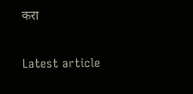करा

Latest article